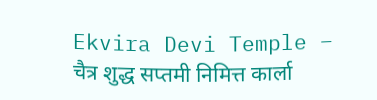Ekvira Devi Temple – चैत्र शुद्ध सप्तमी निमित्त कार्ला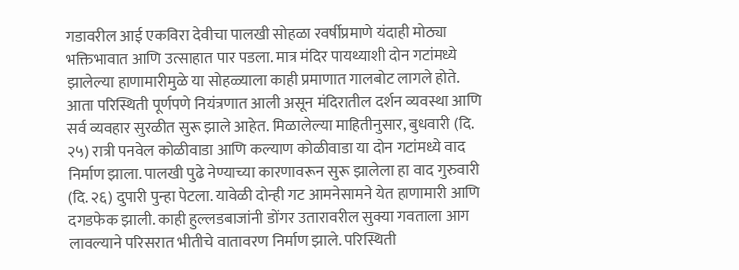गडावरील आई एकविरा देवीचा पालखी सोहळा रवर्षीप्रमाणे यंदाही मोठ्या भक्तिभावात आणि उत्साहात पार पडला. मात्र मंदिर पायथ्याशी दोन गटांमध्ये झालेल्या हाणामारीमुळे या सोहळ्याला काही प्रमाणात गालबोट लागले होते. आता परिस्थिती पूर्णपणे नियंत्रणात आली असून मंदिरातील दर्शन व्यवस्था आणि सर्व व्यवहार सुरळीत सुरू झाले आहेत. मिळालेल्या माहितीनुसार, बुधवारी (दि. २५) रात्री पनवेल कोळीवाडा आणि कल्याण कोळीवाडा या दोन गटांमध्ये वाद निर्माण झाला. पालखी पुढे नेण्याच्या कारणावरून सुरू झालेला हा वाद गुरुवारी (दि. २६) दुपारी पुन्हा पेटला. यावेळी दोन्ही गट आमनेसामने येत हाणामारी आणि दगडफेक झाली. काही हुल्लडबाजांनी डोंगर उतारावरील सुक्या गवताला आग लावल्याने परिसरात भीतीचे वातावरण निर्माण झाले. परिस्थिती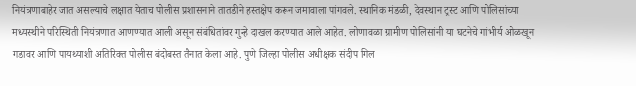नियंत्रणाबाहेर जात असल्याचे लक्षात येताच पोलीस प्रशासनाने तातडीने हस्तक्षेप करून जमावाला पांगवले. स्थानिक मंडळी, देवस्थान ट्रस्ट आणि पोलिसांच्या मध्यस्थीने परिस्थिती नियंत्रणात आणण्यात आली असून संबंधितांवर गुन्हे दाखल करण्यात आले आहेत. लोणावळा ग्रामीण पोलिसांनी या घटनेचे गांभीर्य ओळखून गडावर आणि पायथ्याशी अतिरिक्त पोलीस बंदोबस्त तैनात केला आहे. पुणे जिल्हा पोलीस अधीक्षक संदीप गिल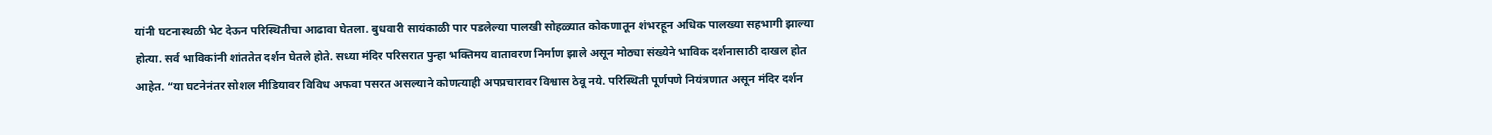यांनी घटनास्थळी भेट देऊन परिस्थितीचा आढावा घेतला. बुधवारी सायंकाळी पार पडलेल्या पालखी सोहळ्यात कोकणातून शंभरहून अधिक पालख्या सहभागी झाल्या होत्या. सर्व भाविकांनी शांततेत दर्शन घेतले होते. सध्या मंदिर परिसरात पुन्हा भक्तिमय वातावरण निर्माण झाले असून मोठ्या संख्येने भाविक दर्शनासाठी दाखल होत आहेत. “या घटनेनंतर सोशल मीडियावर विविध अफवा पसरत असल्याने कोणत्याही अपप्रचारावर विश्वास ठेवू नये. परिस्थिती पूर्णपणे नियंत्रणात असून मंदिर दर्शन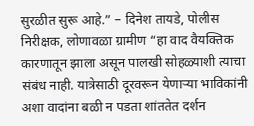सुरळीत सुरू आहे.” – दिनेश तायडे, पोलीस निरीक्षक, लोणावळा ग्रामीण “हा वाद वैयक्तिक कारणातून झाला असून पालखी सोहळ्याशी त्याचा संबंध नाही. यात्रेसाठी दूरवरून येणाऱ्या भाविकांनी अशा वादांना बळी न पडता शांततेत दर्शन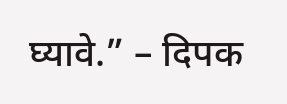घ्यावे.” – दिपक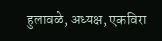हुलावळे, अध्यक्ष, एकविरा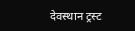देवस्थान ट्रस्ट